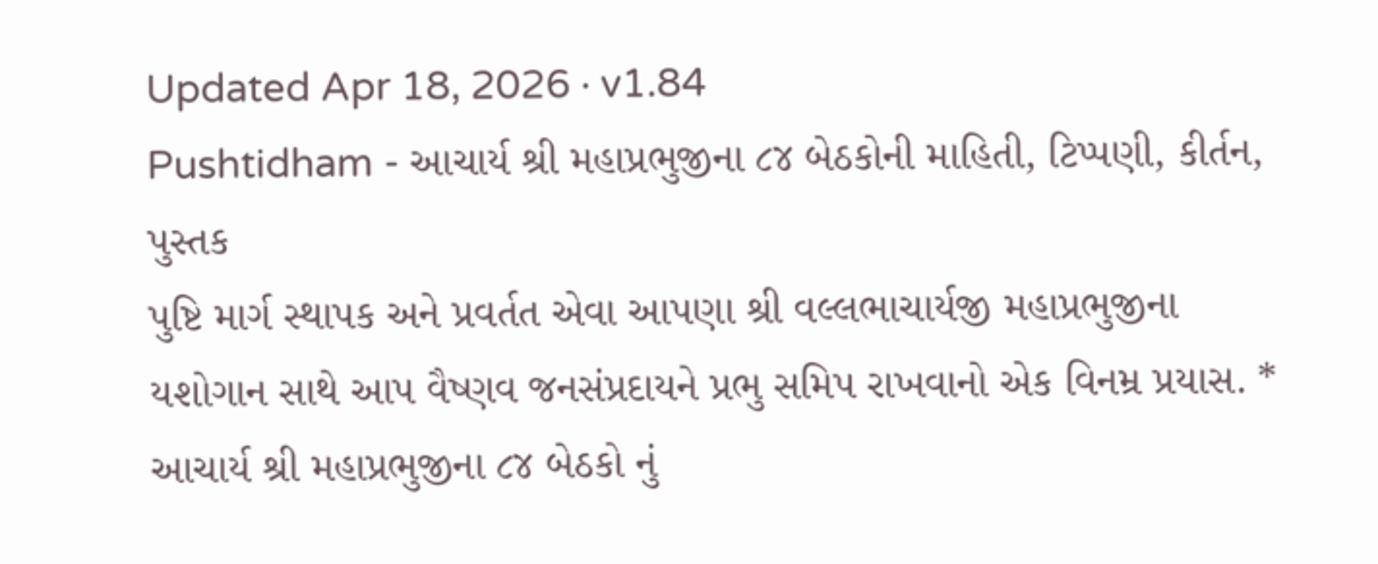Updated Apr 18, 2026 · v1.84
Pushtidham - આચાર્ય શ્રી મહાપ્રભુજીના ૮૪ બેઠકોની માહિતી, ટિપ્પણી, કીર્તન, પુસ્તક
પુષ્ટિ માર્ગ સ્થાપક અને પ્રવર્તત એવા આપણા શ્રી વલ્લભાચાર્યજી મહાપ્રભુજીના યશોગાન સાથે આપ વૈષ્ણવ જનસંપ્રદાયને પ્રભુ સમિપ રાખવાનો એક વિનમ્ર પ્રયાસ. * આચાર્ય શ્રી મહાપ્રભુજીના ૮૪ બેઠકો નું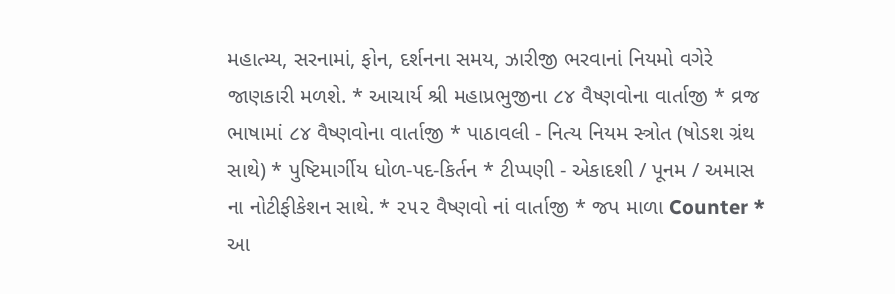મહાત્મ્ય, સરનામાં, ફોન, દર્શનના સમય, ઝારીજી ભરવાનાં નિયમો વગેરે જાણકારી મળશે. * આચાર્ય શ્રી મહાપ્રભુજીના ૮૪ વૈષ્ણવોના વાર્તાજી * વ્રજ ભાષામાં ૮૪ વૈષ્ણવોના વાર્તાજી * પાઠાવલી - નિત્ય નિયમ સ્ત્રોત (ષોડશ ગ્રંથ સાથે) * પુષ્ટિમાર્ગીય ધોળ-પદ-કિર્તન * ટીપ્પણી - એકાદશી / પૂનમ / અમાસ ના નોટીફીકેશન સાથે. * ૨૫૨ વૈષ્ણવો નાં વાર્તાજી * જપ માળા Counter * આ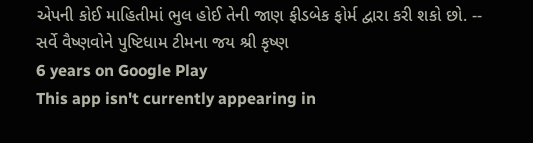એપની કોઈ માહિતીમાં ભુલ હોઈ તેની જાણ ફીડબેક ફોર્મ દ્વારા કરી શકો છો. -- સર્વે વૈષ્ણવોને પુષ્ટિધામ ટીમના જય શ્રી કૃષ્ણ
6 years on Google Play
This app isn't currently appearing in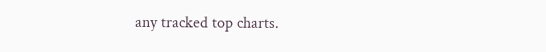any tracked top charts.